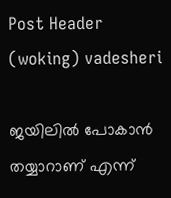Post Header (woking) vadesheri

ജയിലിൽ പോകാൻ തയ്യാറാണ് എന്ന്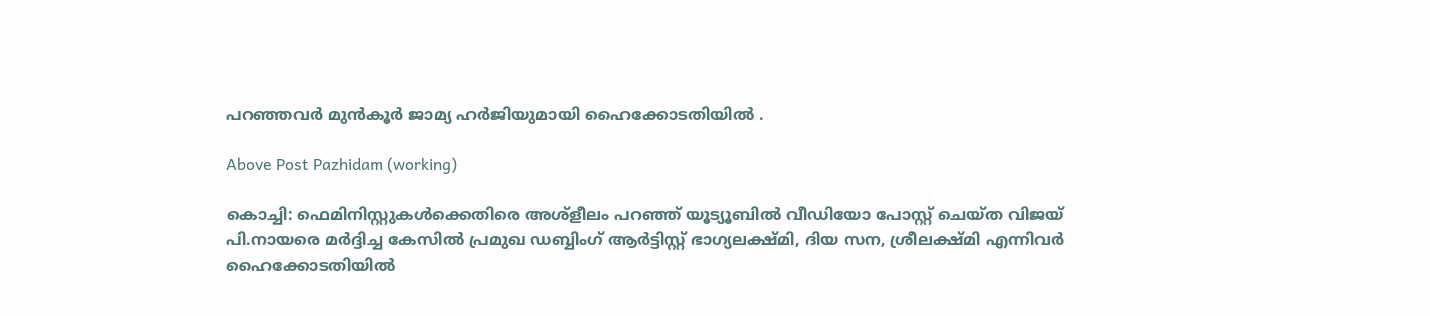പറഞ്ഞവർ മുൻ‌കൂർ ജാമ്യ ഹർജിയുമായി ഹൈക്കോടതിയിൽ .

Above Post Pazhidam (working)

കൊച്ചി: ഫെമിനിസ്റ്റുകള്‍ക്കെതിരെ അശ്ളീലം പറഞ്ഞ് യൂട്യൂബില്‍ വീഡിയോ പോസ്റ്റ് ചെയ്ത വിജയ് പി.നായരെ മര്‍ദ്ദിച്ച കേസില്‍ പ്രമുഖ ഡബ്ബിംഗ് ആര്‍ട്ടിസ്റ്റ് ഭാഗ്യലക്ഷ്മി, ദിയ സന, ശ്രീലക്ഷ്മി എന്നിവര്‍ ഹൈക്കോടതിയില്‍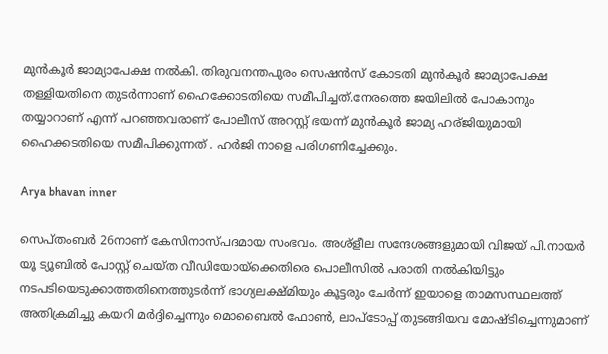മുന്‍കൂര്‍ ജാമ്യാപേക്ഷ നല്‍കി. തിരുവനന്തപുരം സെഷന്‍സ് കോടതി മുന്‍കൂര്‍ ജാമ്യാപേക്ഷ തള്ളിയതിനെ തുടര്‍ന്നാണ് ഹൈക്കോടതിയെ സമീപിച്ചത്.നേരത്തെ ജയിലിൽ പോകാനും തയ്യാറാണ് എന്ന് പറഞ്ഞവരാണ് പോലീസ് അറസ്റ്റ് ഭയന്ന് മുൻ‌കൂർ ജാമ്യ ഹര്ജിയുമായി ഹൈക്കടതിയെ സമീപിക്കുന്നത് . ഹര്‍ജി നാളെ പരിഗണിച്ചേക്കും.

Arya bhavan inner

സെപ്തംബര്‍ 26നാണ് കേസിനാസ്പദമായ സംഭവം. അശ്ളീല സന്ദേശങ്ങളുമായി വിജയ് പി.നായര്‍ യൂ ട്യൂബില്‍ പോസ്റ്റ് ചെയ്ത വീഡിയോയ്ക്കെതിരെ പൊലീസില്‍ പരാതി നല്‍കിയിട്ടും നടപടിയെടുക്കാത്തതിനെത്തുടര്‍ന്ന് ഭാഗ്യലക്ഷ്മിയും കൂട്ടരും ചേര്‍ന്ന് ഇയാളെ താമസസ്ഥലത്ത് അതിക്രമിച്ചു കയറി മര്‍ദ്ദിച്ചെന്നും മൊബൈല്‍ ഫോണ്‍, ലാപ്ടോപ്പ് തുടങ്ങിയവ മോഷ്ടിച്ചെന്നുമാണ്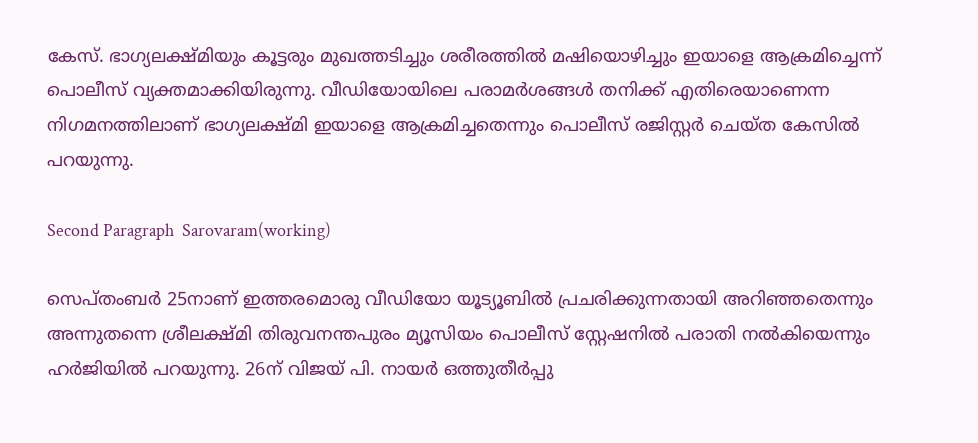കേസ്. ഭാഗ്യലക്ഷ്മിയും കൂട്ടരും മുഖത്തടിച്ചും ശരീരത്തില്‍ മഷിയൊഴിച്ചും ഇയാളെ ആക്രമിച്ചെന്ന് പൊലീസ് വ്യക്തമാക്കിയിരുന്നു. വീഡിയോയിലെ പരാമര്‍ശങ്ങള്‍ തനിക്ക് എതിരെയാണെന്ന നിഗമനത്തിലാണ് ഭാഗ്യലക്ഷ്മി ഇയാളെ ആക്രമിച്ചതെന്നും പൊലീസ് രജിസ്റ്റര്‍ ചെയ്ത കേസില്‍ പറയുന്നു.

Second Paragraph  Sarovaram(working)

സെപ്തംബര്‍ 25നാണ് ഇത്തരമൊരു വീഡിയോ യൂട്യൂബില്‍ പ്രചരിക്കുന്നതായി അറിഞ്ഞതെന്നും അന്നുതന്നെ ശ്രീലക്ഷ്മി തിരുവനന്തപുരം മ്യൂസിയം പൊലീസ് സ്റ്റേഷനില്‍ പരാതി നല്‍കിയെന്നും ഹര്‍ജിയില്‍ പറയുന്നു. 26ന് വിജയ് പി. നായര്‍ ഒത്തുതീര്‍പ്പു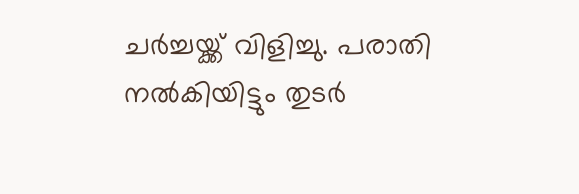ചര്‍ച്ചയ്ക്ക് വിളിച്ചു. പരാതി നല്‍കിയിട്ടും തുടര്‍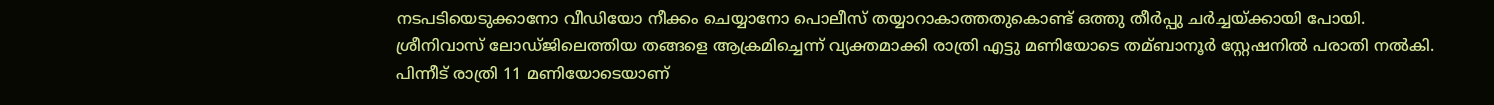നടപടിയെടുക്കാനോ വീഡിയോ നീക്കം ചെയ്യാനോ പൊലീസ് തയ്യാറാകാത്തതുകൊണ്ട് ഒത്തു തീര്‍പ്പു ചര്‍ച്ചയ്ക്കായി പോയി. ശ്രീനിവാസ് ലോഡ്ജിലെത്തിയ തങ്ങളെ ആക്രമിച്ചെന്ന് വ്യക്തമാക്കി രാത്രി എട്ടു മണിയോടെ തമ്ബാനൂര്‍ സ്റ്റേഷനില്‍ പരാതി നല്‍കി. പിന്നീട് രാത്രി 11 മണിയോടെയാണ്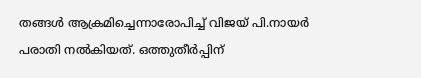തങ്ങള്‍ ആക്രമിച്ചെന്നാരോപിച്ച്‌ വിജയ് പി.നായര്‍ പരാതി നല്‍കിയത്. ഒത്തുതീര്‍പ്പിന്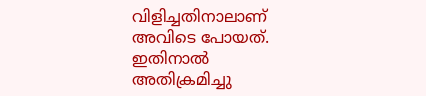വിളിച്ചതിനാലാണ് അവിടെ പോയത്. ഇതിനാല്‍ അതിക്രമിച്ചു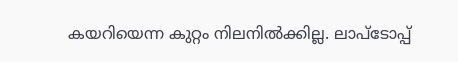കയറിയെന്ന കുറ്റം നിലനില്‍ക്കില്ല. ലാപ്ടോപ്പ്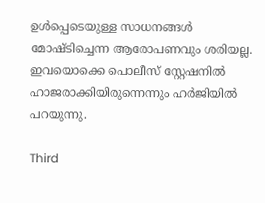ഉള്‍പ്പെടെയുള്ള സാധനങ്ങള്‍ മോഷ്ടിച്ചെന്ന ആരോപണവും ശരിയല്ല. ഇവയൊക്കെ പൊലീസ് സ്റ്റേഷനില്‍ ഹാജരാക്കിയിരുന്നെന്നും ഹര്‍ജിയില്‍ പറയുന്നു.

Third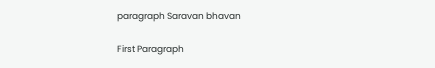paragraph Saravan bhavan

First Paragraph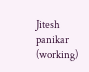Jitesh panikar (working)